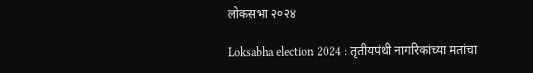लोकसभा २०२४

Loksabha election 2024 : तृतीयपंथी नागरिकांच्या मतांचा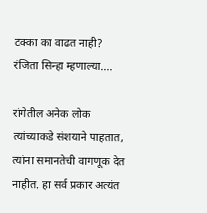टक्का का वाढत नाही? रंजिता सिन्हा म्हणाल्या....

रांगेतील अनेक लोक त्यांच्याकडे संशयाने पाहतात, त्यांना समानतेची वागणूक देत नाहीत. हा सर्व प्रकार अत्यंत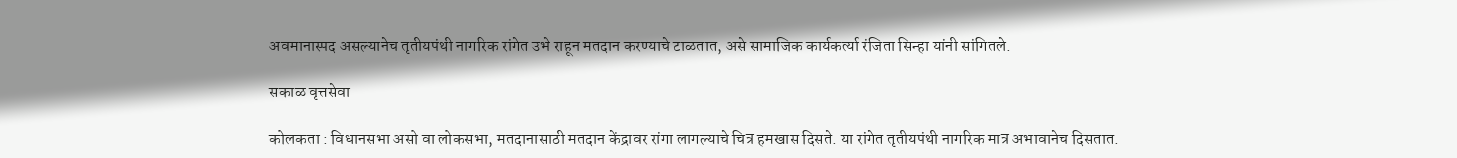अवमानास्पद असल्यानेच तृतीयपंथी नागरिक रांगेत उभे राहून मतदान करण्याचे टाळतात, असे सामाजिक कार्यकर्त्या रंजिता सिन्हा यांनी सांगितले.

सकाळ वृत्तसेवा

कोलकता : विधानसभा असो वा लोकसभा, मतदानासाठी मतदान केंद्रावर रांगा लागल्याचे चित्र हमखास दिसते. या रांगेत तृतीयपंथी नागरिक मात्र अभावानेच दिसतात.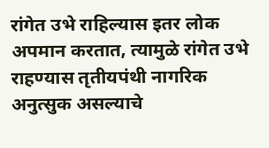रांगेत उभे राहिल्यास इतर लोक अपमान करतात, त्यामुळे रांगेत उभे राहण्यास तृतीयपंथी नागरिक अनुत्सुक असल्याचे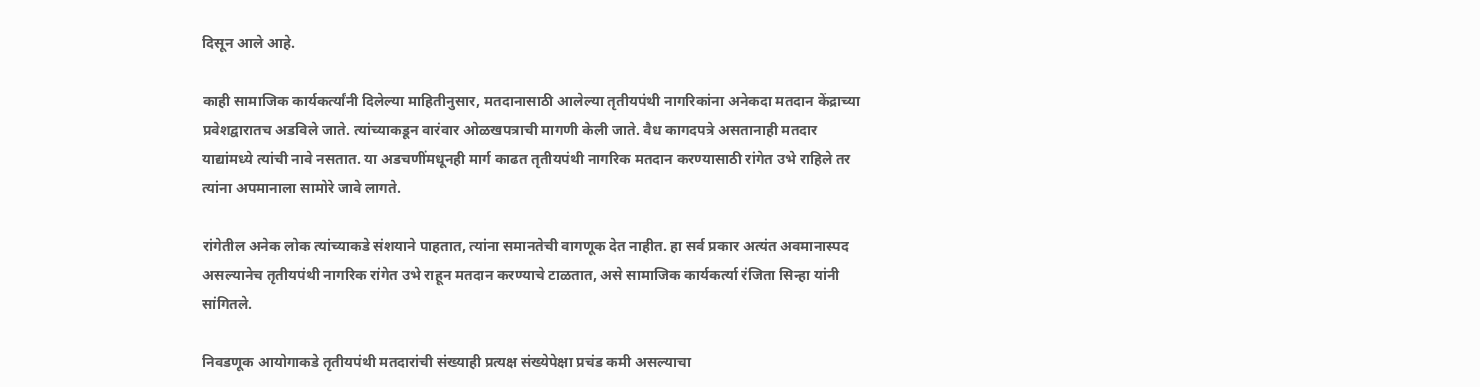दिसून आले आहे.

काही सामाजिक कार्यकर्त्यांनी दिलेल्या माहितीनुसार, मतदानासाठी आलेल्या तृतीयपंथी नागरिकांना अनेकदा मतदान केंद्राच्या प्रवेशद्वारातच अडविले जाते. त्यांच्याकडून वारंवार ओळखपत्राची मागणी केली जाते. वैध कागदपत्रे असतानाही मतदार याद्यांमध्ये त्यांची नावे नसतात. या अडचणींमधूनही मार्ग काढत तृतीयपंथी नागरिक मतदान करण्यासाठी रांगेत उभे राहिले तर त्यांना अपमानाला सामोरे जावे लागते.

रांगेतील अनेक लोक त्यांच्याकडे संशयाने पाहतात, त्यांना समानतेची वागणूक देत नाहीत. हा सर्व प्रकार अत्यंत अवमानास्पद असल्यानेच तृतीयपंथी नागरिक रांगेत उभे राहून मतदान करण्याचे टाळतात, असे सामाजिक कार्यकर्त्या रंजिता सिन्हा यांनी सांगितले.

निवडणूक आयोगाकडे तृतीयपंथी मतदारांची संख्याही प्रत्यक्ष संख्येपेक्षा प्रचंड कमी असल्याचा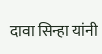दावा सिन्हा यांनी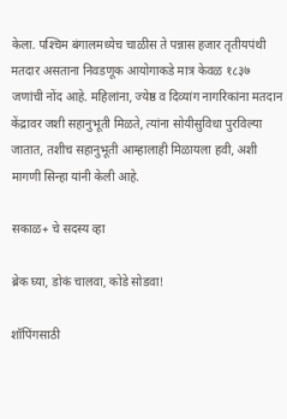केला. पश्‍चिम बंगालमध्येच चाळीस ते पन्नास हजार तृतीयपंथी मतदार असताना निवडणूक आयोगाकडे मात्र केवळ १८३७ जणांची नोंद आहे. महिलांना, ज्येष्ठ व दिव्यांग नागरिकांना मतदान केंद्रावर जशी सहानुभूती मिळते, त्यांना सोयीसुविधा पुरविल्या जातात, तशीच सहानुभूती आम्हालाही मिळायला हवी, अशी मागणी सिन्हा यांनी केली आहे.

सकाळ+ चे सदस्य व्हा

ब्रेक घ्या, डोकं चालवा, कोडे सोडवा!

शॉपिंगसाठी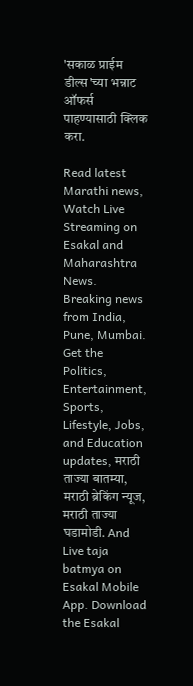'सकाळ प्राईम डील्स'च्या भन्नाट ऑफर्स पाहण्यासाठी क्लिक करा.

Read latest Marathi news, Watch Live Streaming on Esakal and Maharashtra News. Breaking news from India, Pune, Mumbai. Get the Politics, Entertainment, Sports, Lifestyle, Jobs, and Education updates, मराठी ताज्या बातम्या, मराठी ब्रेकिंग न्यूज, मराठी ताज्या घडामोडी. And Live taja batmya on Esakal Mobile App. Download the Esakal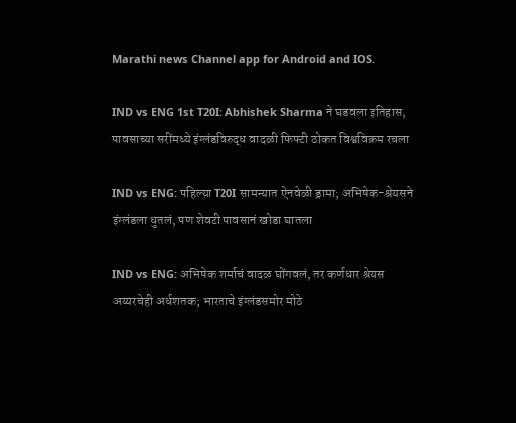Marathi news Channel app for Android and IOS.

IND vs ENG 1st T20I: Abhishek Sharma ने घडवला इतिहास, पावसाच्या सरींमध्ये इंग्लंडविरुद्ध वादळी फिफ्टी ठोकत विश्वविक्रम रचला

IND vs ENG: पहिल्या T20I सामन्यात ऐनवेळी ड्रामा; अभिषेक-श्रेयसने इंग्लंडला धुतलं, पण शेवटी पावसानं खोडा घातला

IND vs ENG: अभिषेक शर्माचं वादळ घोंगवलं, तर कर्णधार श्रेयस अय्यरचेही अर्धशतक; भारताचे इंग्लंडसमोर मोठे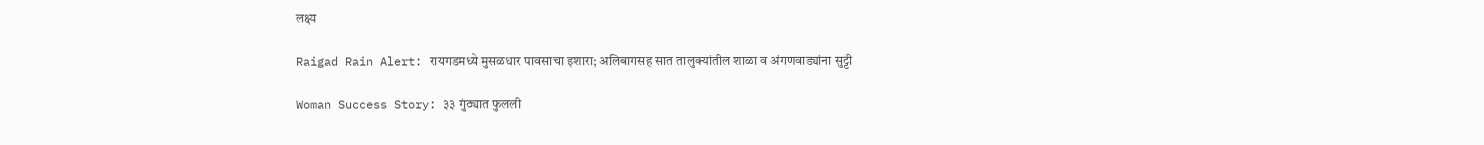लक्ष्य

Raigad Rain Alert: रायगडमध्ये मुसळधार पावसाचा इशारा; अलिबागसह सात तालुक्यांतील शाळा व अंगणवाड्यांना सुट्टी

Woman Success Story: ३३ गुंठ्यात फुलली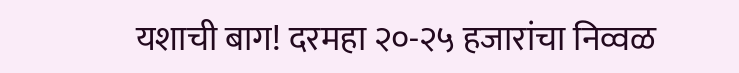यशाची बाग! दरमहा २०-२५ हजारांचा निव्वळ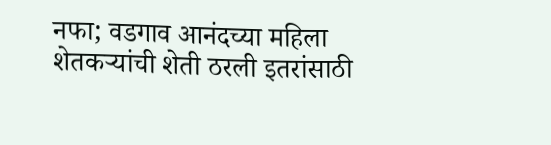नफा; वडगाव आनंदच्या महिला शेतकऱ्यांची शेती ठरली इतरांसाठी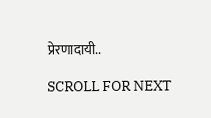प्रेरणादायी..

SCROLL FOR NEXT